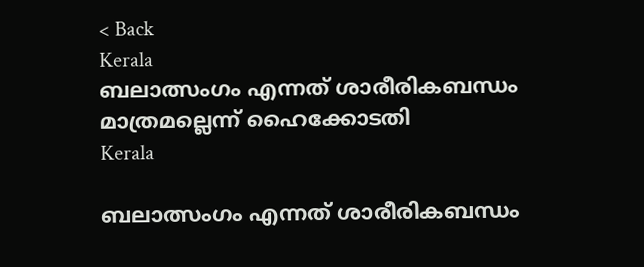< Back
Kerala
ബലാത്സംഗം എന്നത് ശാരീരികബന്ധം മാത്രമല്ലെന്ന് ഹൈക്കോടതി
Kerala

ബലാത്സംഗം എന്നത് ശാരീരികബന്ധം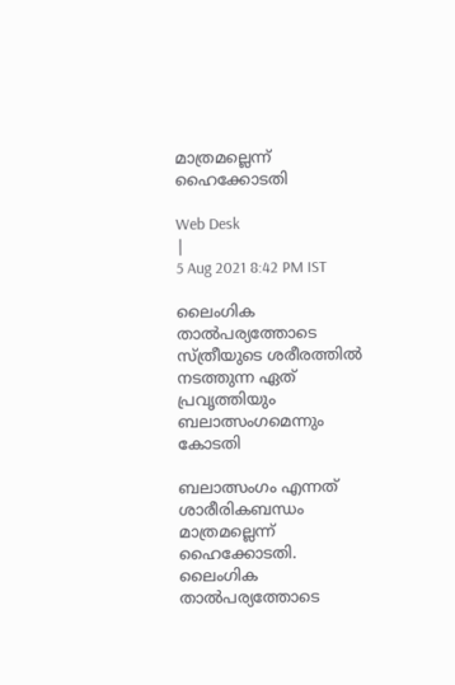മാത്രമല്ലെന്ന് ഹൈക്കോടതി

Web Desk
|
5 Aug 2021 8:42 PM IST

ലൈംഗിക താൽപര്യത്തോടെ സ്ത്രീയുടെ ശരീരത്തിൽ നടത്തുന്ന ഏത് പ്രവൃത്തിയും ബലാത്സംഗമെന്നും കോടതി

ബലാത്സംഗം എന്നത് ശാരീരികബന്ധം മാത്രമല്ലെന്ന് ഹൈക്കോടതി. ലൈംഗിക താൽപര്യത്തോടെ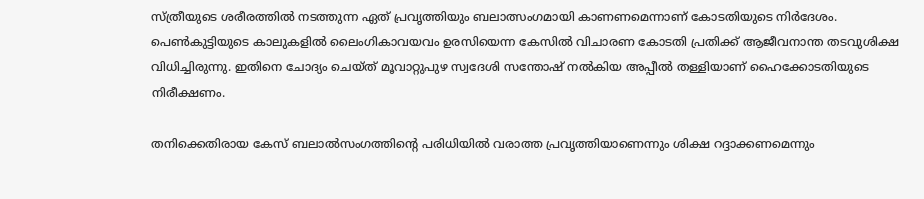സ്ത്രീയുടെ ശരീരത്തിൽ നടത്തുന്ന ഏത് പ്രവൃത്തിയും ബലാത്സംഗമായി കാണണമെന്നാണ് കോടതിയുടെ നിർദേശം. പെൺകുട്ടിയുടെ കാലുകളിൽ ലൈംഗികാവയവം ഉരസിയെന്ന കേസില്‍ വിചാരണ കോടതി പ്രതിക്ക് ആജീവനാന്ത തടവുശിക്ഷ വിധിച്ചിരുന്നു. ഇതിനെ ചോദ്യം ചെയ്ത് മൂവാറ്റുപുഴ സ്വദേശി സന്തോഷ് നൽകിയ അപ്പീല്‍ തള്ളിയാണ് ഹൈക്കോടതിയുടെ നിരീക്ഷണം.

തനിക്കെതിരായ കേസ് ബലാൽസംഗത്തിന്‍റെ പരിധിയിൽ വരാത്ത പ്രവൃത്തിയാണെന്നും ശിക്ഷ റദ്ദാക്കണമെന്നും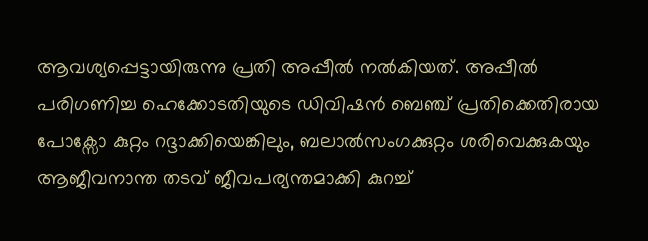ആവശ്യപ്പെട്ടായിരുന്നു പ്രതി അപ്പീല്‍ നല്‍കിയത്. അപ്പീല്‍ പരിഗണിച്ച ഹെക്കോടതിയുടെ ഡിവിഷൻ ബെഞ്ച് പ്രതിക്കെതിരായ പോക്സോ കുറ്റം റദ്ദാക്കിയെങ്കിലും, ബലാൽസംഗക്കുറ്റം ശരിവെക്കുകയും ആജീവനാന്ത തടവ് ജീവപര്യന്തമാക്കി കുറച്ച്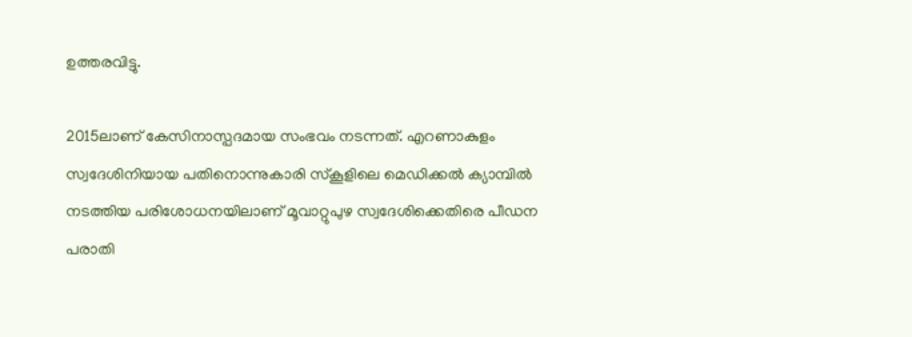ഉത്തരവിട്ടു.

2015ലാണ് കേസിനാസ്പദമായ സംഭവം നടന്നത്. എറണാകുളം സ്വദേശിനിയായ പതിനൊന്നുകാരി സ്കൂളിലെ മെഡിക്കൽ ക്യാമ്പിൽ നടത്തിയ പരിശോധനയിലാണ് മൂവാറ്റുപുഴ സ്വദേശിക്കെതിരെ പീഡന പരാതി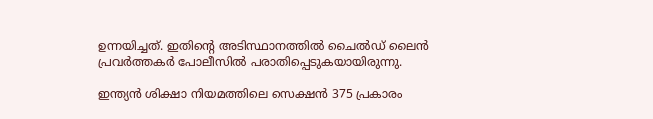ഉന്നയിച്ചത്. ഇതിന്‍റെ അടിസ്ഥാനത്തിൽ ചൈൽഡ് ലൈൻ പ്രവർത്തകര്‍ പോലീസില്‍ പരാതിപ്പെടുകയായിരുന്നു.

ഇന്ത്യൻ ശിക്ഷാ നിയമത്തിലെ സെക്ഷൻ 375 പ്രകാരം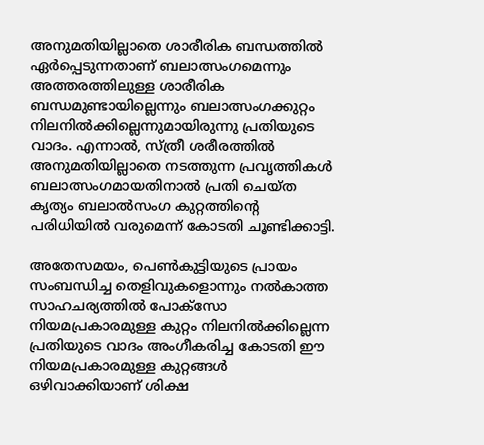അനുമതിയില്ലാതെ ശാരീരിക ബന്ധത്തിൽ ഏർപ്പെടുന്നതാണ് ബലാത്സംഗമെന്നും അത്തരത്തിലുള്ള ശാരീരിക ബന്ധമുണ്ടായില്ലെന്നും ബലാത്സംഗക്കുറ്റം നിലനിൽക്കില്ലെന്നുമായിരുന്നു പ്രതിയുടെ വാദം. എന്നാൽ, സ്ത്രീ ശരീരത്തിൽ അനുമതിയില്ലാതെ നടത്തുന്ന പ്രവൃത്തികൾ ബലാത്സംഗമായതിനാൽ പ്രതി ചെയ്ത കൃത്യം ബലാൽസംഗ കുറ്റത്തിന്‍റെ പരിധിയിൽ വരുമെന്ന് കോടതി ചൂണ്ടിക്കാട്ടി.

അതേസമയം, പെൺകുട്ടിയുടെ പ്രായം സംബന്ധിച്ച തെളിവുകളൊന്നും നൽകാത്ത സാഹചര്യത്തിൽ പോക്സോ നിയമപ്രകാരമുള്ള കുറ്റം നിലനിൽക്കില്ലെന്ന പ്രതിയുടെ വാദം അംഗീകരിച്ച കോടതി ഈ നിയമപ്രകാരമുള്ള കുറ്റങ്ങൾ ഒഴിവാക്കിയാണ് ശിക്ഷ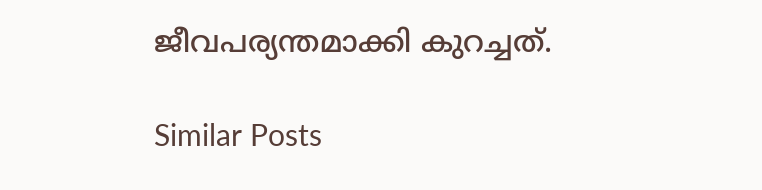ജീവപര്യന്തമാക്കി കുറച്ചത്.

Similar Posts